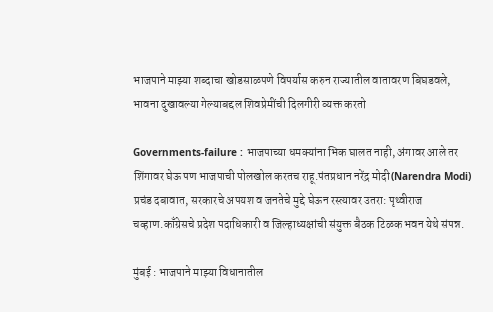भाजपाने माझ्या शब्दाचा खोडसाळपणे विपर्यास करुन राज्यातील वातावरण बिघडवले, भावना दुखावल्या गेल्याबद्दल शिवप्रेमींची दिलगीरी व्यक्त करतो

Governments-failure : भाजपाच्या धमक्यांना भिक घालत नाही, अंगावर आले तर शिंगावर घेऊ पण भाजपाची पोलखोल करतच राहू.पंतप्रधान नरेंद्र मोदी(Narendra Modi) प्रचंड दबावात, सरकारचे अपयश व जनतेचे मुद्दे घेऊन रस्त्यावर उतरा: पृथ्वीराज चव्हाण.काँग्रेसचे प्रदेश पदाधिकारी व जिल्हाध्यक्षांची संयुक्त बैठक टिळक भवन येथे संपन्न.

मुंबई : भाजपाने माझ्या विधानातील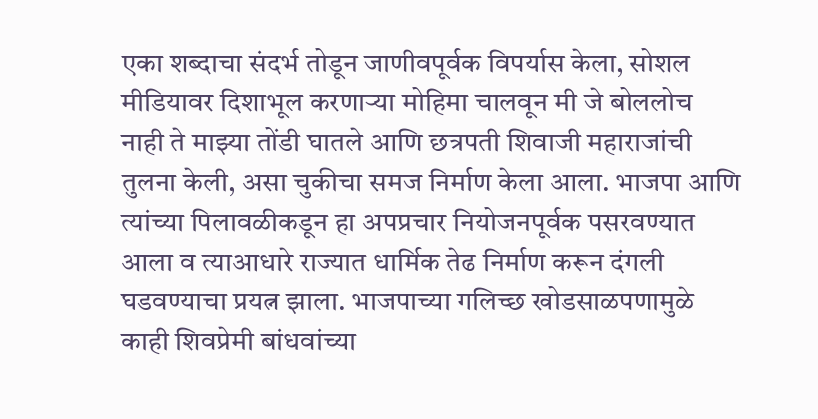एका शब्दाचा संदर्भ तोडून जाणीवपूर्वक विपर्यास केला, सोशल मीडियावर दिशाभूल करणाऱ्या मोहिमा चालवून मी जे बोललोच नाही ते माझ्या तोंडी घातले आणि छत्रपती शिवाजी महाराजांची तुलना केली, असा चुकीचा समज निर्माण केला आला. भाजपा आणि त्यांच्या पिलावळीकडून हा अपप्रचार नियोजनपूर्वक पसरवण्यात आला व त्याआधारे राज्यात धार्मिक तेढ निर्माण करून दंगली घडवण्याचा प्रयत्न झाला. भाजपाच्या गलिच्छ खोडसाळपणामुळे काही शिवप्रेमी बांधवांच्या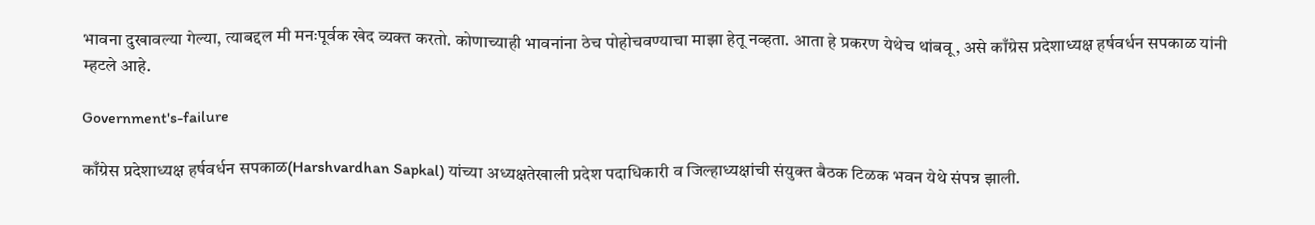भावना दुखावल्या गेल्या, त्याबद्दल मी मनःपूर्वक खेद व्यक्त करतो. कोणाच्याही भावनांना ठेच पोहोचवण्याचा माझा हेतू नव्हता. आता हे प्रकरण येथेच थांबवू, असे काँग्रेस प्रदेशाध्यक्ष हर्षवर्धन सपकाळ यांनी म्हटले आहे.

Government's-failure

काँग्रेस प्रदेशाध्यक्ष हर्षवर्धन सपकाळ(Harshvardhan Sapkal) यांच्या अध्यक्षतेखाली प्रदेश पदाधिकारी व जिल्हाध्यक्षांची संयुक्त बैठक टिळक भवन येथे संपन्न झाली.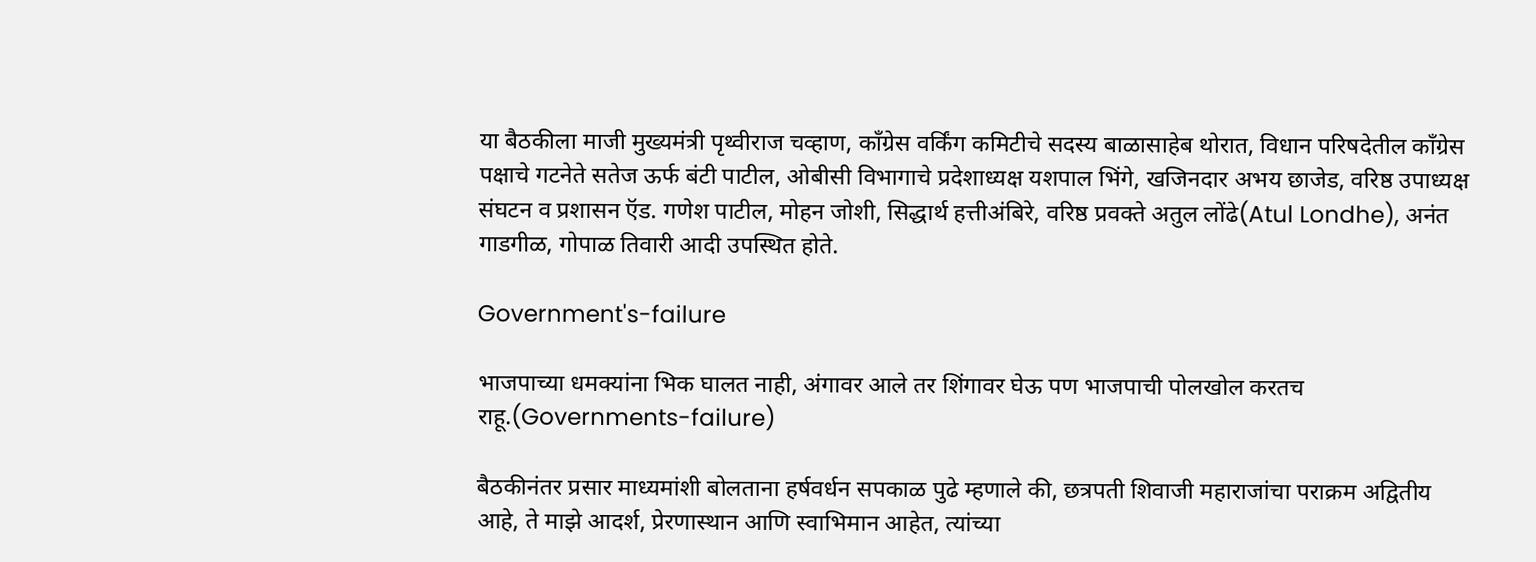या बैठकीला माजी मुख्यमंत्री पृथ्वीराज चव्हाण, काँग्रेस वर्किंग कमिटीचे सदस्य बाळासाहेब थोरात, विधान परिषदेतील काँग्रेस पक्षाचे गटनेते सतेज ऊर्फ बंटी पाटील, ओबीसी विभागाचे प्रदेशाध्यक्ष यशपाल भिंगे, खजिनदार अभय छाजेड, वरिष्ठ उपाध्यक्ष संघटन व प्रशासन ऍड. गणेश पाटील, मोहन जोशी, सिद्धार्थ हत्तीअंबिरे, वरिष्ठ प्रवक्ते अतुल लोंढे(Atul Londhe), अनंत गाडगीळ, गोपाळ तिवारी आदी उपस्थित होते.

Government's-failure

भाजपाच्या धमक्यांना भिक घालत नाही, अंगावर आले तर शिंगावर घेऊ पण भाजपाची पोलखोल करतच राहू.(Governments-failure)

बैठकीनंतर प्रसार माध्यमांशी बोलताना हर्षवर्धन सपकाळ पुढे म्हणाले की, छत्रपती शिवाजी महाराजांचा पराक्रम अद्वितीय आहे, ते माझे आदर्श, प्रेरणास्थान आणि स्वाभिमान आहेत, त्यांच्या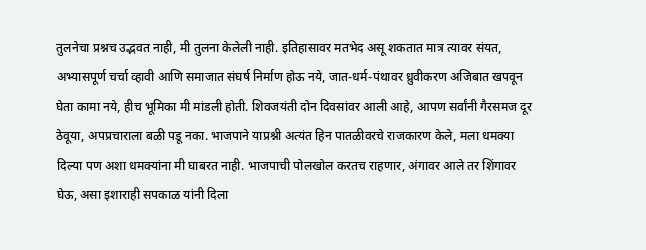तुलनेचा प्रश्नच उद्भवत नाही, मी तुलना केलेली नाही. इतिहासावर मतभेद असू शकतात मात्र त्यावर संयत, अभ्यासपूर्ण चर्चा व्हावी आणि समाजात संघर्ष निर्माण होऊ नये, जात-धर्म-पंथावर ध्रुवीकरण अजिबात खपवून घेता कामा नये, हीच भूमिका मी मांडली होती. शिवजयंती दोन दिवसांवर आली आहे, आपण सर्वांनी गैरसमज दूर ठेवूया, अपप्रचाराला बळी पडू नका. भाजपाने याप्रश्नी अत्यंत हिन पातळीवरचे राजकारण केले, मला धमक्या दिल्या पण अशा धमक्यांना मी घाबरत नाही. भाजपाची पोलखोल करतच राहणार, अंगावर आले तर शिंगावर घेऊ, असा इशाराही सपकाळ यांनी दिला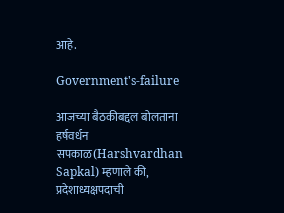आहे.

Government's-failure

आजच्या बैठकीबद्दल बोलताना हर्षवर्धन सपकाळ(Harshvardhan Sapkal) म्हणाले की, प्रदेशाध्यक्षपदाची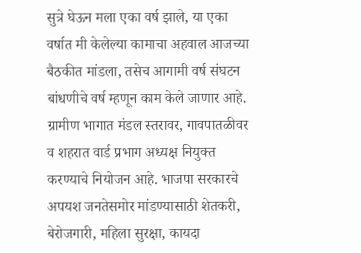सुत्रे घेऊन मला एका वर्ष झाले, या एका वर्षात मी केलेल्या कामाचा अहवाल आजच्या बैठकीत मांडला, तसेच आगामी वर्ष संघटन बांधणीचे वर्ष म्हणून काम केले जाणार आहे. ग्रामीण भागात मंडल स्तरावर, गावपातळीवर व शहरात वार्ड प्रभाग अध्यक्ष नियुक्त करण्याचे नियोजन आहे. भाजपा सरकारचे अपयश जनतेसमोर मांडण्यासाठी शेतकरी, बेरोजगारी, महिला सुरक्षा, कायदा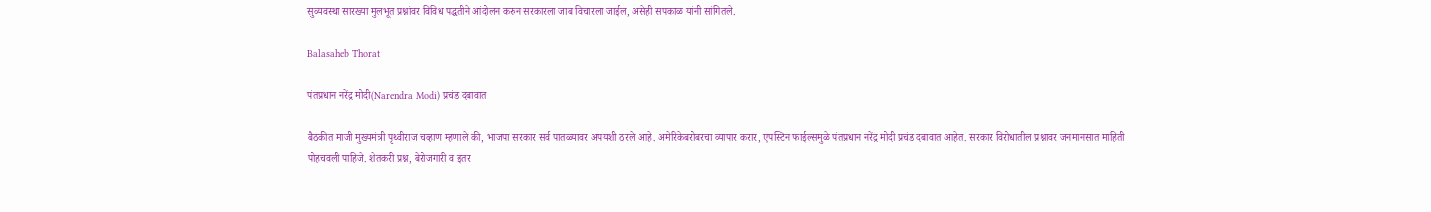सुव्यवस्था सारख्या मुलभूत प्रश्नांवर विविध पद्धतीने आंदोलन करुन सरकारला जाब विचारला जाईल, असेही सपकाळ यांनी सांगितले.

Balasaheb Thorat

पंतप्रधान नरेंद्र मोदी(Narendra Modi) प्रचंड दबावात

बैठकीत माजी मुख्यमंत्री पृथ्वीराज चव्हाण म्हणाले की, भाजपा सरकार सर्व पातळ्यावर अपयशी ठरले आहे. अमेरिकेबरोबरचा व्यापार करार, एपस्टिन फाईल्समुळे पंतप्रधान नरेंद्र मोदी प्रचंड दबावात आहेत. सरकार विरोधातील प्रश्नावर जनमानसात माहिती पोहचवली पाहिजे. शेतकरी प्रश्न, बेरोजगारी व इतर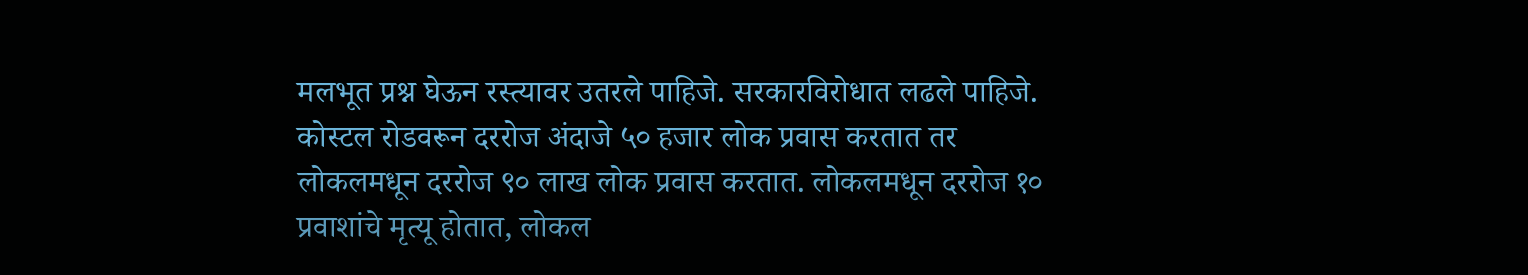मलभूत प्रश्न घेऊन रस्त्यावर उतरले पाहिजे. सरकारविरोधात लढले पाहिजे. कोस्टल रोडवरून दररोज अंदाजे ५० हजार लोक प्रवास करतात तर लोकलमधून दररोज ९० लाख लोक प्रवास करतात. लोकलमधून दररोज १० प्रवाशांचे मृत्यू होतात, लोकल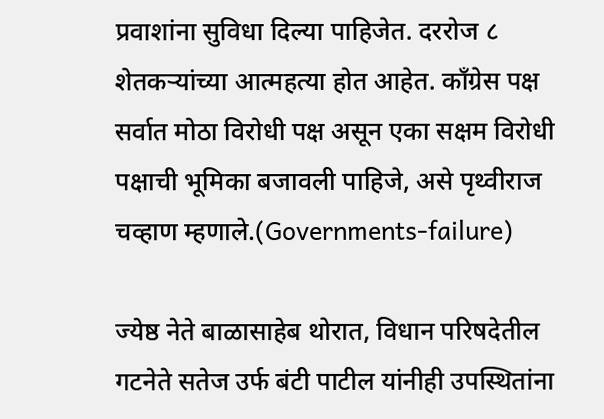प्रवाशांना सुविधा दिल्या पाहिजेत. दररोज ८ शेतकऱ्यांच्या आत्महत्या होत आहेत. काँग्रेस पक्ष सर्वात मोठा विरोधी पक्ष असून एका सक्षम विरोधी पक्षाची भूमिका बजावली पाहिजे, असे पृथ्वीराज चव्हाण म्हणाले.(Governments-failure)

ज्येष्ठ नेते बाळासाहेब थोरात, विधान परिषदेतील गटनेते सतेज उर्फ बंटी पाटील यांनीही उपस्थितांना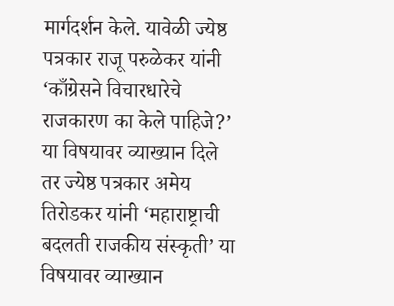मार्गदर्शन केले. यावेळी ज्येष्ठ पत्रकार राजू परुळेकर यांनी ‘काँग्रेसने विचारधारेचे राजकारण का केले पाहिजे?’ या विषयावर व्याख्यान दिले तर ज्येष्ठ पत्रकार अमेय तिरोडकर यांनी ‘महाराष्ट्राची बदलती राजकीय संस्कृती’ या विषयावर व्याख्यान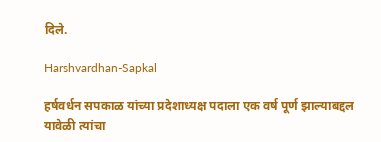दिले.

Harshvardhan-Sapkal

हर्षवर्धन सपकाळ यांच्या प्रदेशाध्यक्ष पदाला एक वर्ष पूर्ण झाल्याबद्दल यावेळी त्यांचा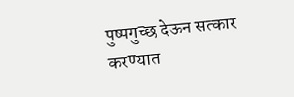पुष्पगुच्छ देऊन सत्कार करण्यात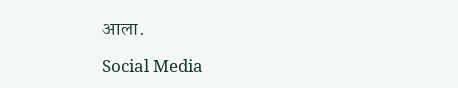आला.

Social Media